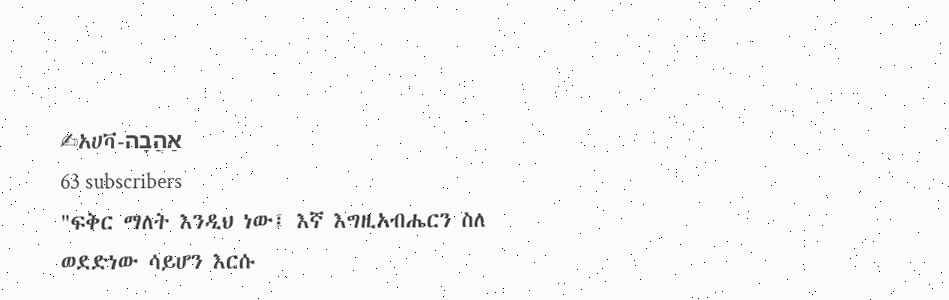✍አሀቫ-אַהֲבָה
63 subscribers
"ፍቅር ማለት እንዲህ ነው፤ እኛ እግዚአብሔርን ስለ ወደድነው ሳይሆን እርሱ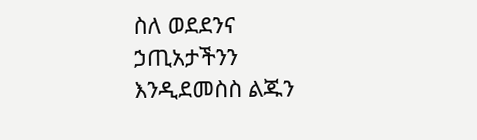ስለ ወደደንና ኃጢአታችንን እንዲደመስስ ልጁን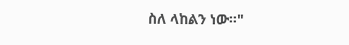ስለ ላከልን ነው።"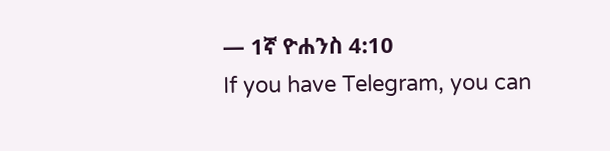— 1ኛ ዮሐንስ 4:10
If you have Telegram, you can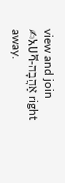view and join
✍አሀቫ-אַהֲבָה right away.